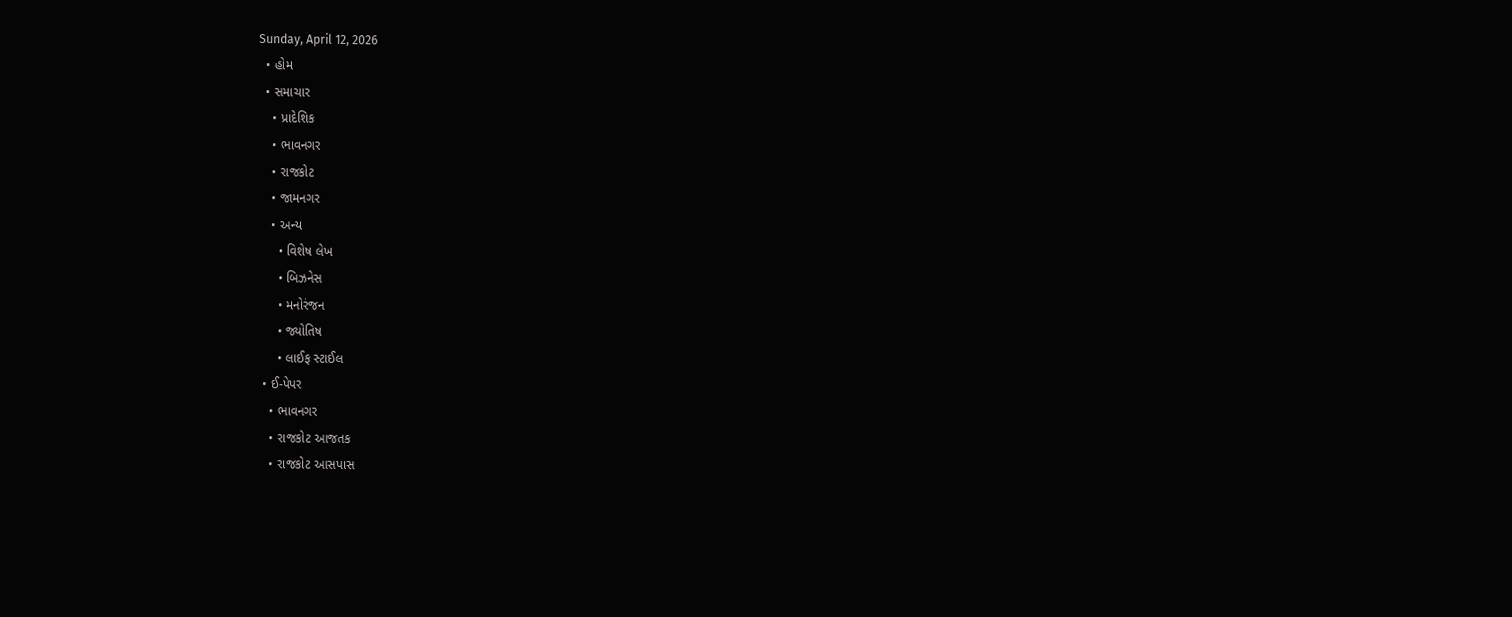Sunday, April 12, 2026
  • હોમ
  • સમાચાર
    • પ્રાદેશિક
    • ભાવનગર
    • રાજકોટ
    • જામનગર
    • અન્ય
      • વિશેષ લેખ
      • બિઝનેસ
      • મનોરંજન
      • જ્યોતિષ
      • લાઈફ સ્ટાઈલ
  • ઈ-પેપર
    • ભાવનગર
    • રાજકોટ આજતક
    • રાજકોટ આસપાસ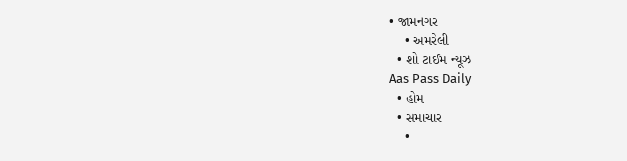• જામનગર
    • અમરેલી
  • શો ટાઈમ ન્યૂઝ
Aas Pass Daily
  • હોમ
  • સમાચાર
    •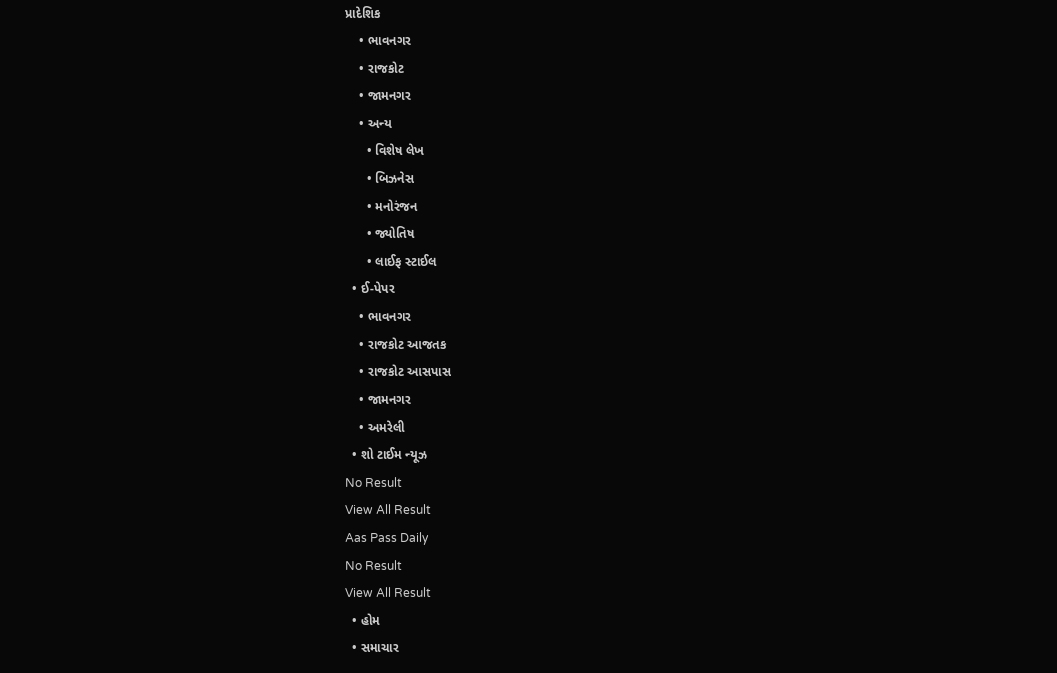પ્રાદેશિક
    • ભાવનગર
    • રાજકોટ
    • જામનગર
    • અન્ય
      • વિશેષ લેખ
      • બિઝનેસ
      • મનોરંજન
      • જ્યોતિષ
      • લાઈફ સ્ટાઈલ
  • ઈ-પેપર
    • ભાવનગર
    • રાજકોટ આજતક
    • રાજકોટ આસપાસ
    • જામનગર
    • અમરેલી
  • શો ટાઈમ ન્યૂઝ
No Result
View All Result
Aas Pass Daily
No Result
View All Result
  • હોમ
  • સમાચાર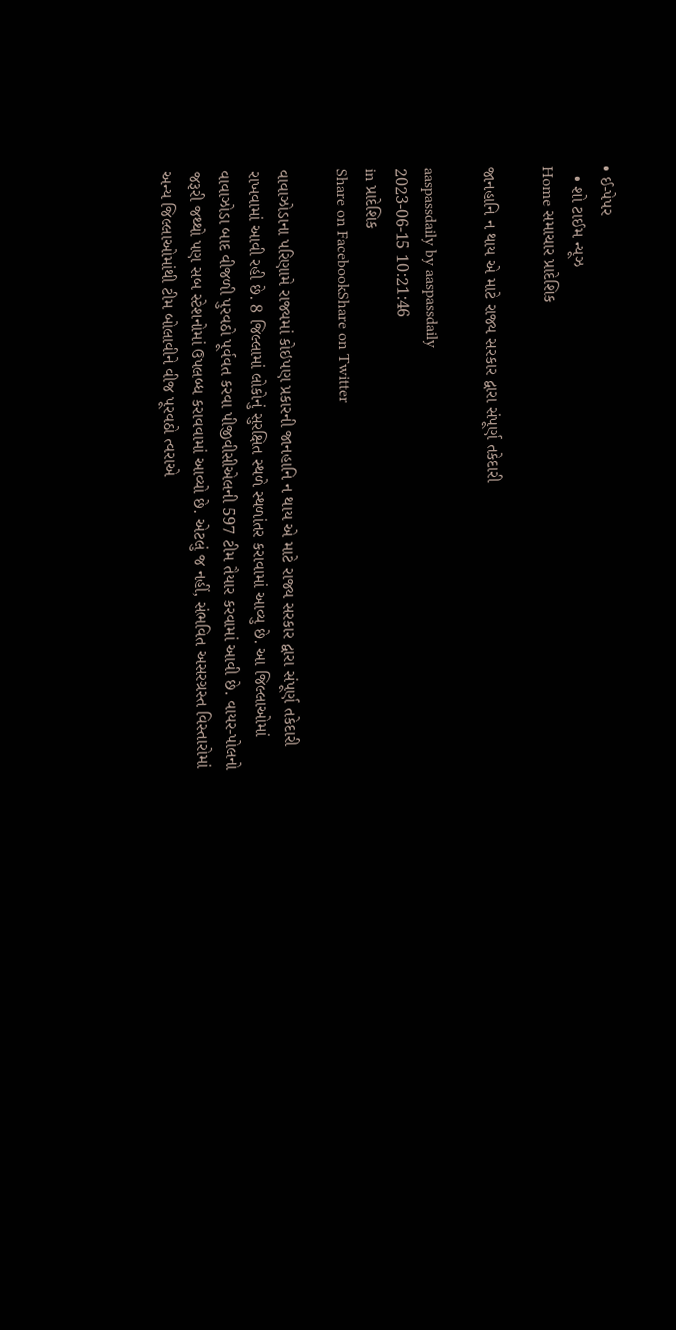• ઈ-પેપર
  • શો ટાઈમ ન્યૂઝ
Home સમાચાર પ્રાદેશિક

જાનહાનિ ન થાય એ માટે રાજ્ય સરકાર દ્વારા સંપૂર્ણ તકેદારી

aaspassdaily by aaspassdaily
2023-06-15 10:21:46
in પ્રાદેશિક
Share on FacebookShare on Twitter

વાવાઝોડાના પરિણામે રાજ્યમાં કોઇપણ પ્રકારની જાનહાનિ ન થાય એ માટે રાજ્ય સરકાર દ્વારા સંપૂર્ણ તકેદારી રાખવામાં આવી રહી છે. 8 જિલ્લામાં લોકોનું સુરક્ષિત સ્થળે સ્થળાંતર કરાવામાં આવ્યુ છે. આ જિલ્લાઓમાં વાવાઝોડા બાદ વીજળી પુરવઠો પૂર્વવત કરવા પીજીવીસીએલની 597 ટીમ તૈયાર કરવામાં આવી છે. વાયર-પોલનો જરૂરી જથ્થો પણ સબ સ્ટેશનોમાં ઉપલબ્ધ કરાવવામાં આવ્યો છે. એટલું જ નહીં, સંભવિત અસરગ્રસ્ત વિસ્તારોમાં અન્ય જિલ્લાઓમાંથી ટીમ બોલાવીને વીજ પૂરવઠો ત્વરાએ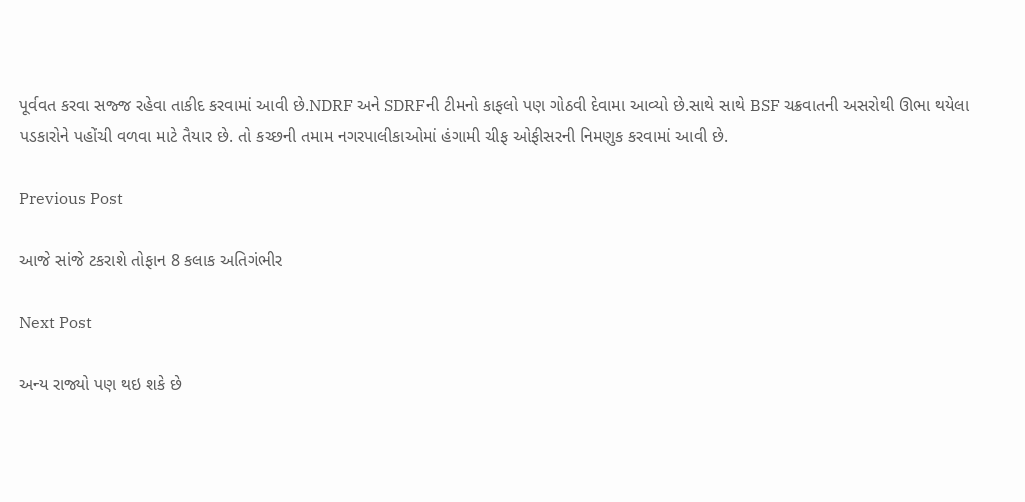પૂર્વવત કરવા સજ્જ રહેવા તાકીદ કરવામાં આવી છે.NDRF અને SDRFની ટીમનો કાફલો પણ ગોઠવી દેવામા આવ્યો છે.સાથે સાથે BSF ચક્રવાતની અસરોથી ઊભા થયેલા પડકારોને પહોંચી વળવા માટે તૈયાર છે. તો કચ્છની તમામ નગરપાલીકાઓમાં હંગામી ચીફ ઓફીસરની નિમણુક કરવામાં આવી છે.

Previous Post

આજે સાંજે ટકરાશે તોફાન 8 કલાક અતિગંભીર

Next Post

અન્ય રાજ્યો પણ થઇ શકે છે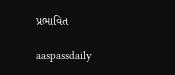પ્રભાવિત

aaspassdaily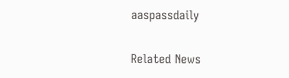aaspassdaily

Related News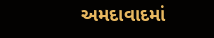અમદાવાદમાં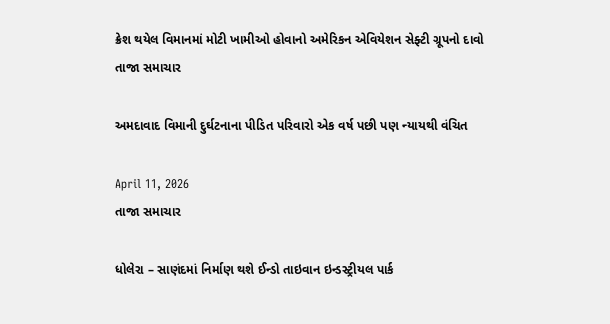ક્રેશ થયેલ વિમાનમાં મોટી ખામીઓ હોવાનો અમેરિકન એવિયેશન સેફ્ટી ગ્રૂપનો દાવો
તાજા સમાચાર

અમદાવાદ વિમાની દુર્ઘટનાના પીડિત પરિવારો એક વર્ષ પછી પણ ન્યાયથી વંચિત

April 11, 2026
તાજા સમાચાર

ધોલેરા – સાણંદમાં નિર્માણ થશે ઈન્ડો તાઇવાન ઇન્ડસ્ટ્રીયલ પાર્ક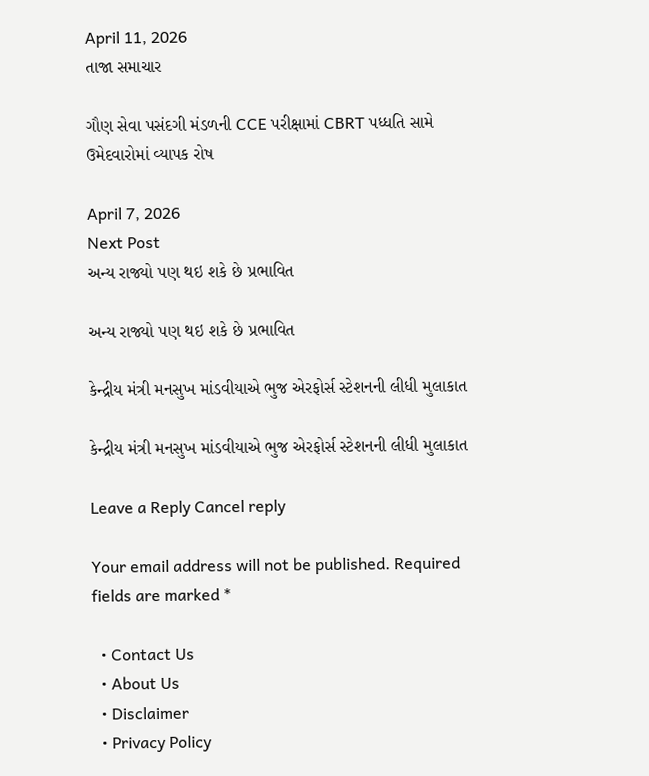April 11, 2026
તાજા સમાચાર

ગૌણ સેવા પસંદગી મંડળની CCE પરીક્ષામાં CBRT પધ્ધતિ સામે ઉમેદવારોમાં વ્યાપક રોષ

April 7, 2026
Next Post
અન્ય રાજ્યો પણ થઇ શકે છે પ્રભાવિત

અન્ય રાજ્યો પણ થઇ શકે છે પ્રભાવિત

કેન્દ્રીય મંત્રી મનસુખ માંડવીયાએ ભુજ એરફોર્સ સ્ટેશનની લીધી મુલાકાત

કેન્દ્રીય મંત્રી મનસુખ માંડવીયાએ ભુજ એરફોર્સ સ્ટેશનની લીધી મુલાકાત

Leave a Reply Cancel reply

Your email address will not be published. Required fields are marked *

  • Contact Us
  • About Us
  • Disclaimer
  • Privacy Policy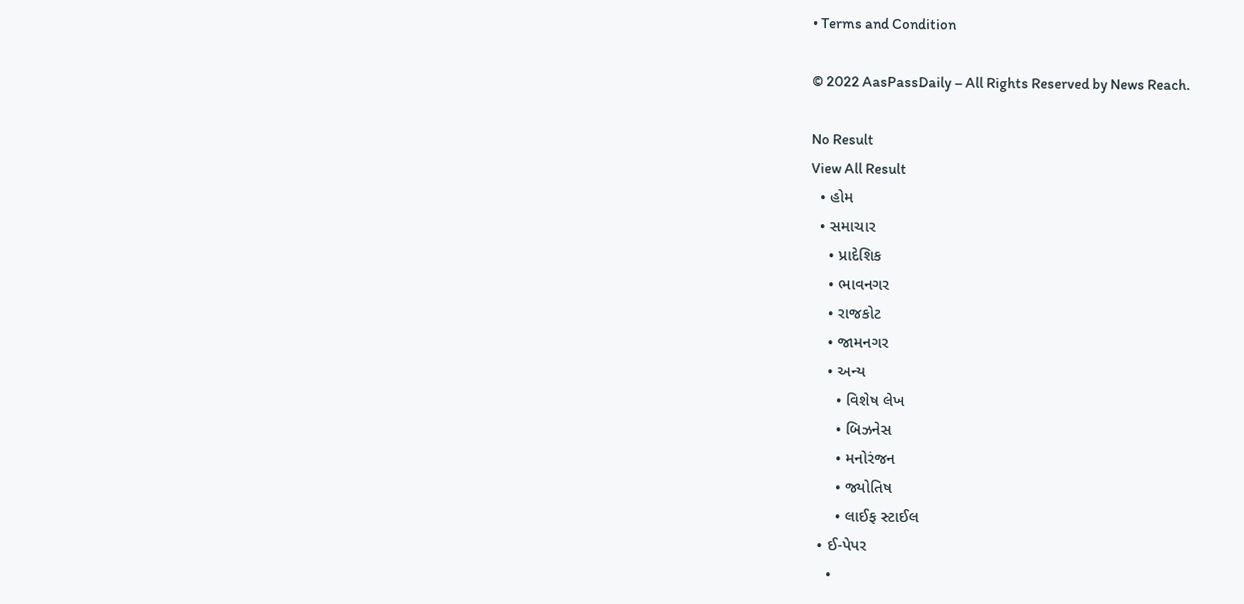• Terms and Condition

© 2022 AasPassDaily – All Rights Reserved by News Reach.

No Result
View All Result
  • હોમ
  • સમાચાર
    • પ્રાદેશિક
    • ભાવનગર
    • રાજકોટ
    • જામનગર
    • અન્ય
      • વિશેષ લેખ
      • બિઝનેસ
      • મનોરંજન
      • જ્યોતિષ
      • લાઈફ સ્ટાઈલ
  • ઈ-પેપર
    •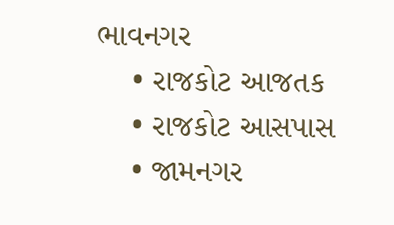ભાવનગર
    • રાજકોટ આજતક
    • રાજકોટ આસપાસ
    • જામનગર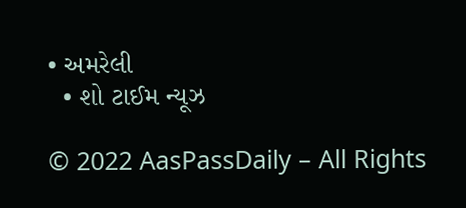• અમરેલી
  • શો ટાઈમ ન્યૂઝ

© 2022 AasPassDaily – All Rights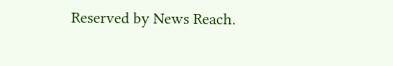Reserved by News Reach.